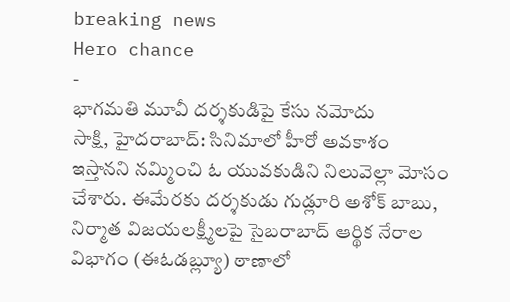breaking news
Hero chance
-
భాగమతి మూవీ దర్శకుడిపై కేసు నమోదు
సాక్షి, హైదరాబాద్: సినిమాలో హీరో అవకాశం ఇస్తానని నమ్మించి ఓ యువకుడిని నిలువెల్లా మోసం చేశారు. ఈమేరకు దర్శకుడు గుడ్లూరి అశోక్ బాబు, నిర్మాత విజయలక్ష్మీలపై సైబరాబాద్ ఆర్థిక నేరాల విభాగం (ఈఓడబ్ల్యూ) ఠాణాలో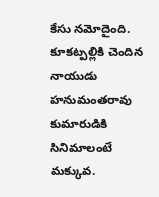కేసు నమోదైంది. కూకట్పల్లికి చెందిన నాయుడు హనుమంతరావు కుమారుడికి సినిమాలంటే మక్కువ.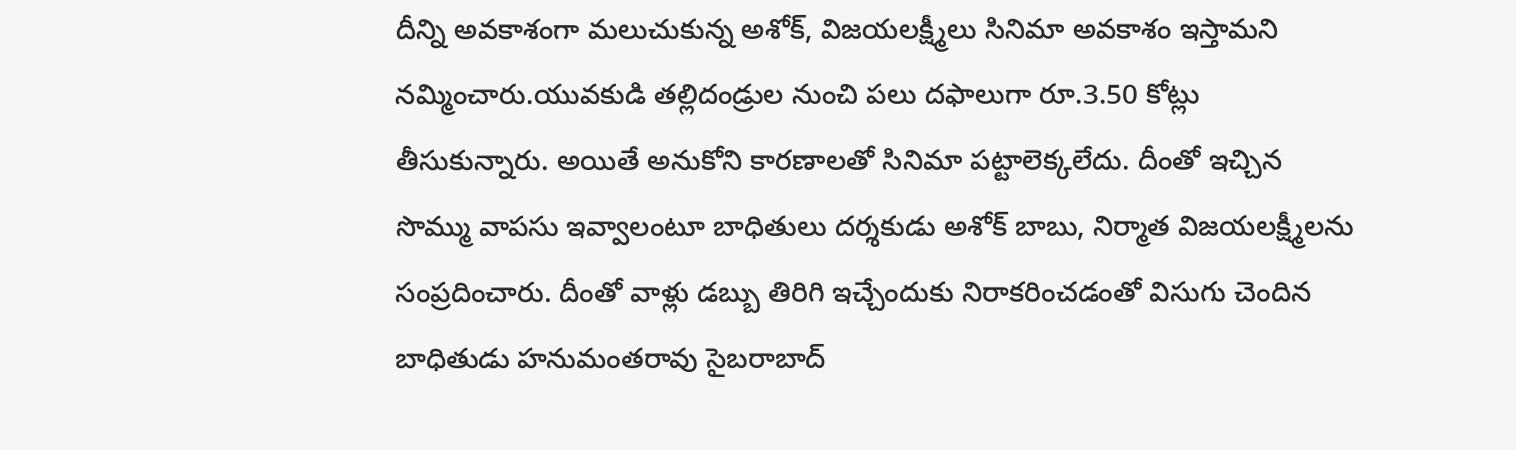దీన్ని అవకాశంగా మలుచుకున్న అశోక్, విజయలక్ష్మీలు సినిమా అవకాశం ఇస్తామని నమ్మించారు.యువకుడి తల్లిదండ్రుల నుంచి పలు దఫాలుగా రూ.3.50 కోట్లు తీసుకున్నారు. అయితే అనుకోని కారణాలతో సినిమా పట్టాలెక్కలేదు. దీంతో ఇచ్చిన సొమ్ము వాపసు ఇవ్వాలంటూ బాధితులు దర్శకుడు అశోక్ బాబు, నిర్మాత విజయలక్ష్మీలను సంప్రదించారు. దీంతో వాళ్లు డబ్బు తిరిగి ఇచ్చేందుకు నిరాకరించడంతో విసుగు చెందిన బాధితుడు హనుమంతరావు సైబరాబాద్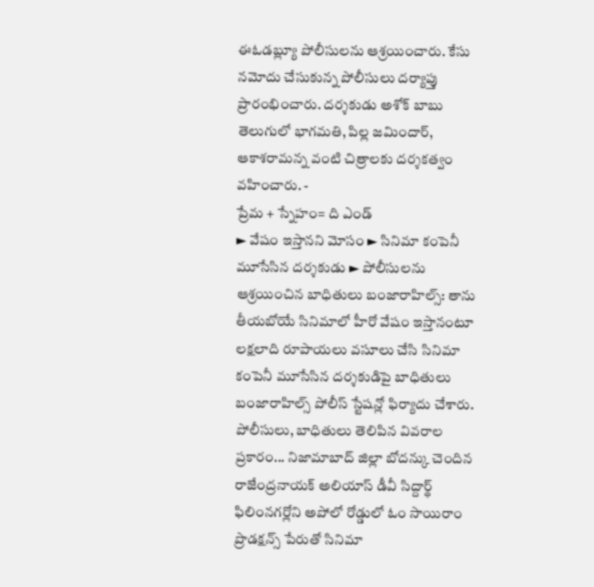ఈఓడబ్ల్యూ పోలీసులను ఆశ్రయించారు. కేసు నమోదు చేసుకున్న పోలీసులు దర్యాప్తు ప్రారంభించారు. దర్శకుడు అశోక్ బాబు తెలుగులో భాగమతి, పిల్ల జమిందార్, ఆకాశరామన్న వంటి చిత్రాలకు దర్శకత్వం వహించారు. -
ప్రేమ + స్నేహం= ది ఎండ్
► వేషం ఇస్తానని మోసం ► సినిమా కంపెనీ మూసేసిన దర్శకుడు ► పోలీసులను ఆశ్రయించిన బాధితులు బంజారాహిల్స్: తాను తీయబోయే సినిమాలో హీరో వేషం ఇస్తానంటూ లక్షలాది రూపాయలు వసూలు చేసి సినిమా కంపెనీ మూసేసిన దర్శకుడిపై బాధితులు బంజారాహిల్స్ పోలీస్ స్టేషన్లో ఫిర్యాదు చేశారు. పోలీసులు, బాధితులు తెలిపిన వివరాల ప్రకారం... నిజామాబాద్ జిల్లా బోదన్కు చెందిన రాజేంద్రనాయక్ అలియాస్ డీవీ సిద్దార్థ్ ఫిలింనగర్లోని అపోలో రోడ్డులో ఓం సాయిరాం ప్రొడక్షన్స్ పేరుతో సినిమా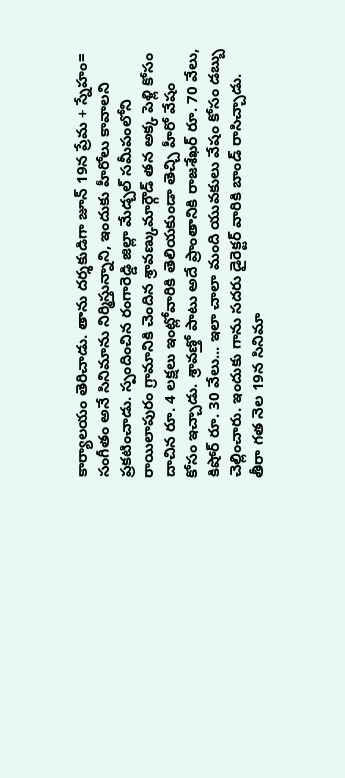కార్యాలయం తెరిచాడు. తాను దర్శకుడిగా జూన్ 19న ప్రేమ + స్నేహం= సంగీతం అనే సినిమాను నిర్మిస్తున్నాని, ఇందుకు హీరోలు కావాలని ప్రకటించాడు. స్పందించిన రంగారెడ్డి జిల్లా మేడ్చల్ సమీపంలోని రాయిలాపురం గ్రామానికి చెందిన శ్రావణ్కుమార్గౌడ్ తన అక్క పెళ్లి కోసం దాచిన రూ. 4 లక్షలు ఇంట్లోవారికి తెలియకుండా తెచ్చి హీరో వేషం కోసం ఇచ్చాడు. శ్రావణ్తో పాటు అదే ప్రాంతానికి రాజశేఖర్ రూ. 70 వేలు, కిషోర్ రూ. 30 వేలు... ఇలా చాలా మంది యువకులు వేషం కోసం డబ్బు చెల్లించారు. ఇందుకు గాను సదరు డైరెక్టర్ వారికి బాండ్ రాసిచ్చాడు. తీరా గత నెల 19న సినిమా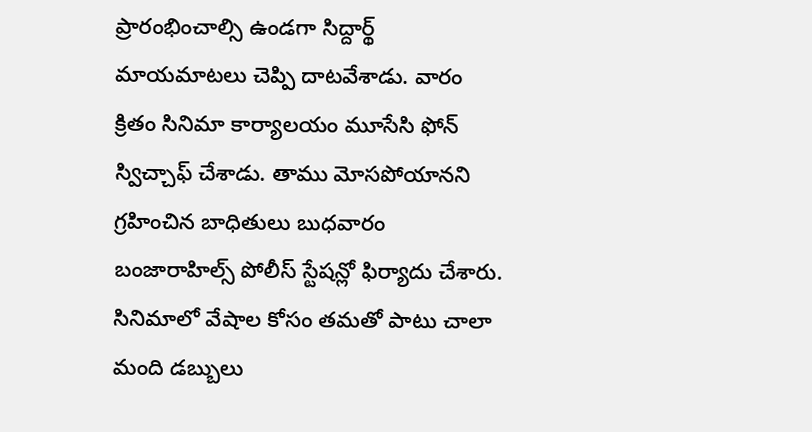ప్రారంభించాల్సి ఉండగా సిద్దార్థ్ మాయమాటలు చెప్పి దాటవేశాడు. వారం క్రితం సినిమా కార్యాలయం మూసేసి ఫోన్ స్విచ్చాఫ్ చేశాడు. తాము మోసపోయానని గ్రహించిన బాధితులు బుధవారం బంజారాహిల్స్ పోలీస్ స్టేషన్లో ఫిర్యాదు చేశారు. సినిమాలో వేషాల కోసం తమతో పాటు చాలా మంది డబ్బులు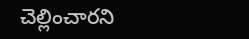చెల్లించారని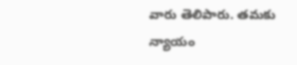వారు తెలిపారు. తమకు న్యాయం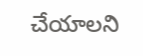చేయాలని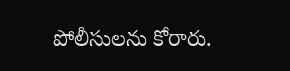పోలీసులను కోరారు.